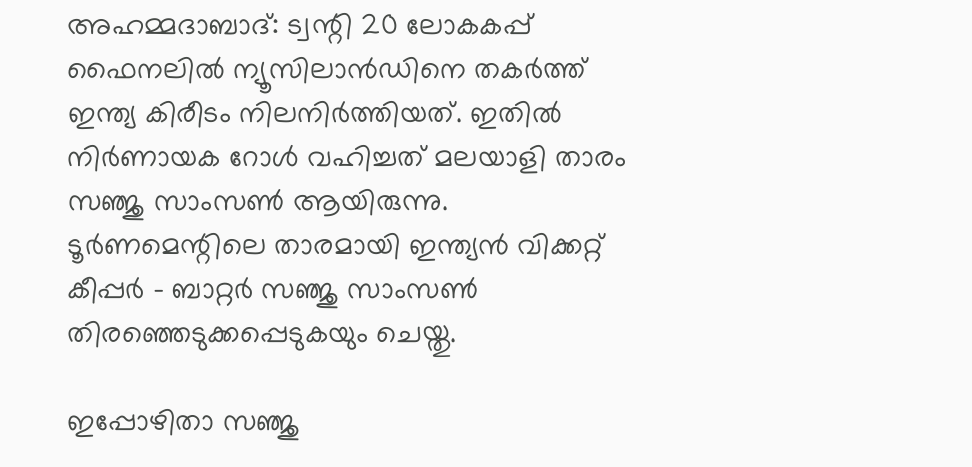അഹമ്മദാബാദ്: ട്വന്റി 20 ലോകകപ്പ് ഫൈനലില്‍ ന്യൂസിലാന്‍ഡിനെ തകര്‍ത്ത് ഇന്ത്യ കിരീടം നിലനിര്‍ത്തിയത്. ഇതില്‍ നിര്‍ണായക റോള്‍ വഹിച്ചത് മലയാളി താരം സഞ്ജു സാംസണ്‍ ആയിരുന്നു. ടൂര്‍ണമെന്റിലെ താരമായി ഇന്ത്യന്‍ വിക്കറ്റ് കീപ്പര്‍ - ബാറ്റര്‍ സഞ്ജു സാംസണ്‍ തിരഞ്ഞെടുക്കപ്പെടുകയും ചെയ്തു.

ഇപ്പോഴിതാ സഞ്ജു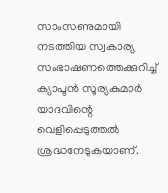സാംസണുമായി നടത്തിയ സ്വകാര്യ സംഭാഷണത്തെക്കുറിച്ച് ക്യാപ്ടന്‍ സൂര്യകുമാര്‍ യാദവിന്റെ വെളിപ്പെടുത്തല്‍ ശ്രദ്ധനേടുകയാണ്.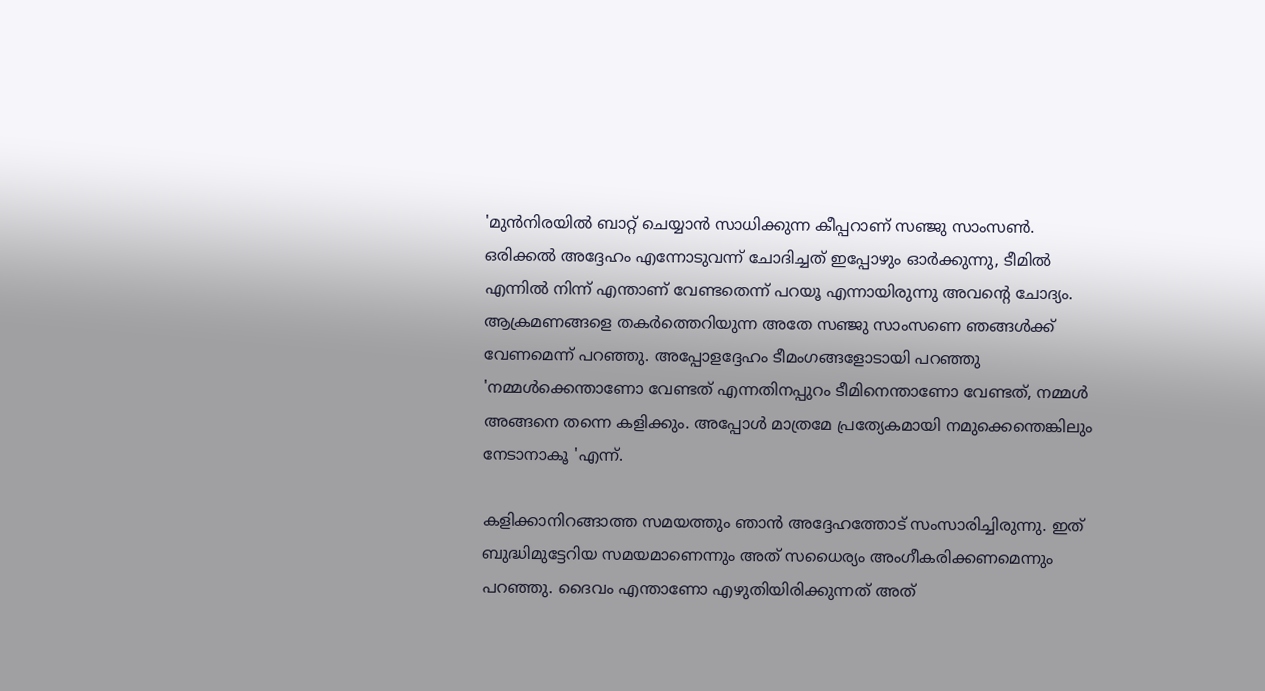'മുന്‍നിരയില്‍ ബാറ്റ് ചെയ്യാന്‍ സാധിക്കുന്ന കീപ്പറാണ് സഞ്ജു സാംസണ്‍. ഒരിക്കല്‍ അദ്ദേഹം എന്നോടുവന്ന് ചോദിച്ചത് ഇപ്പോഴും ഓര്‍ക്കുന്നു, ടീമില്‍ എന്നില്‍ നിന്ന് എന്താണ് വേണ്ടതെന്ന് പറയൂ എന്നായിരുന്നു അവന്റെ ചോദ്യം. ആക്രമണങ്ങളെ തകര്‍ത്തെറിയുന്ന അതേ സഞ്ജു സാംസണെ ഞങ്ങള്‍ക്ക് വേണമെന്ന് പറഞ്ഞു. അപ്പോളദ്ദേഹം ടീമംഗങ്ങളോടായി പറഞ്ഞു 'നമ്മള്‍ക്കെന്താണോ വേണ്ടത് എന്നതിനപ്പുറം ടീമിനെന്താണോ വേണ്ടത്, നമ്മള്‍ അങ്ങനെ തന്നെ കളിക്കും. അപ്പോള്‍ മാത്രമേ പ്രത്യേകമായി നമുക്കെന്തെങ്കിലും നേടാനാകൂ 'എന്ന്.

കളിക്കാനിറങ്ങാത്ത സമയത്തും ഞാന്‍ അദ്ദേഹത്തോട് സംസാരിച്ചിരുന്നു. ഇത് ബുദ്ധിമുട്ടേറിയ സമയമാണെന്നും അത് സധൈര്യം അംഗീകരിക്കണമെന്നും പറഞ്ഞു. ദൈവം എന്താണോ എഴുതിയിരിക്കുന്നത് അത്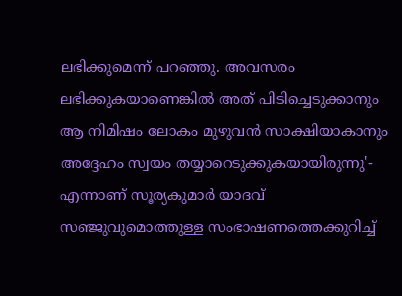ലഭിക്കുമെന്ന് പറഞ്ഞു. അവസരം ലഭിക്കുകയാണെങ്കില്‍ അത് പിടിച്ചെടുക്കാനും ആ നിമിഷം ലോകം മുഴുവന്‍ സാക്ഷിയാകാനും അദ്ദേഹം സ്വയം തയ്യാറെടുക്കുകയായിരുന്നു'- എന്നാണ് സൂര്യകുമാര്‍ യാദവ് സഞ്ജുവുമൊത്തുള്ള സംഭാഷണത്തെക്കുറിച്ച്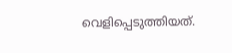വെളിപ്പെടുത്തിയത്.